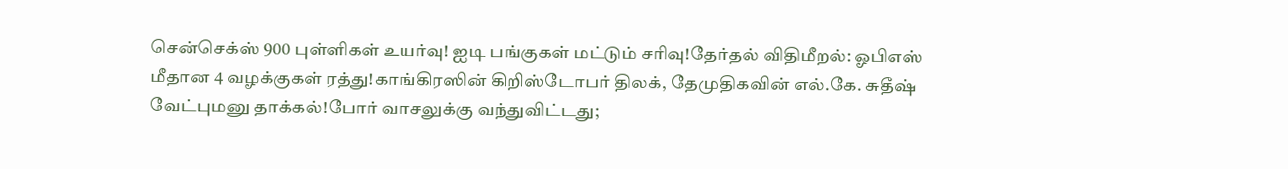சென்செக்ஸ் 900 புள்ளிகள் உயர்வு! ஐடி பங்குகள் மட்டும் சரிவு!தேர்தல் விதிமீறல்: ஓபிஎஸ் மீதான 4 வழக்குகள் ரத்து!காங்கிரஸின் கிறிஸ்டோபர் திலக், தேமுதிகவின் எல்.கே. சுதீஷ் வேட்புமனு தாக்கல்!போர் வாசலுக்கு வந்துவிட்டது;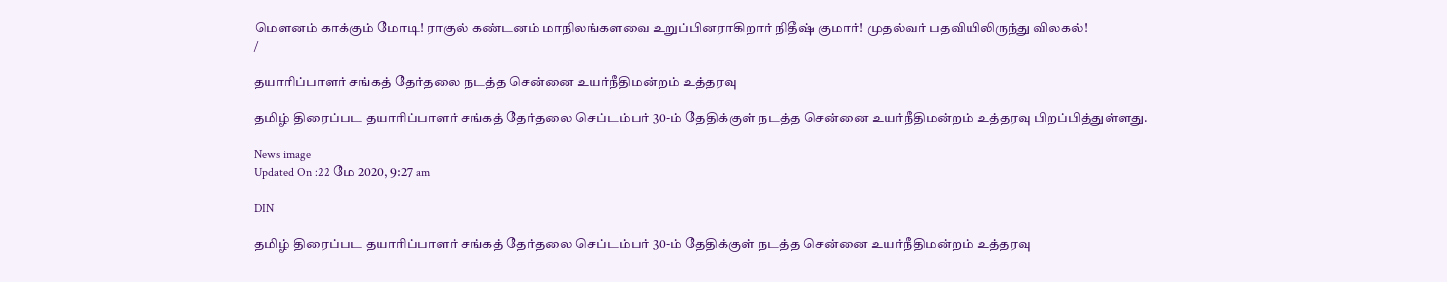மெளனம் காக்கும் மோடி! ராகுல் கண்டனம் மாநிலங்களவை உறுப்பினராகிறார் நிதீஷ் குமார்! முதல்வர் பதவியிலிருந்து விலகல்!
/

தயாரிப்பாளர் சங்கத் தேர்தலை நடத்த சென்னை உயர்நீதிமன்றம் உத்தரவு

தமிழ் திரைப்பட தயாரிப்பாளர் சங்கத் தேர்தலை செப்டம்பர் 30-ம் தேதிக்குள் நடத்த சென்னை உயர்நீதிமன்றம் உத்தரவு பிறப்பித்துள்ளது.

News image
Updated On :22 மே 2020, 9:27 am

DIN

தமிழ் திரைப்பட தயாரிப்பாளர் சங்கத் தேர்தலை செப்டம்பர் 30-ம் தேதிக்குள் நடத்த சென்னை உயர்நீதிமன்றம் உத்தரவு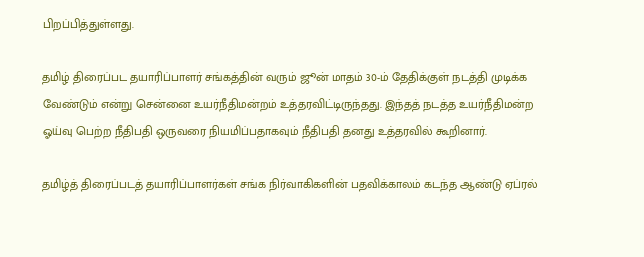பிறப்பித்துள்ளது.

தமிழ் திரைப்பட தயாரிப்பாளர் சங்கத்தின் வரும் ஜூன் மாதம் 30-ம் தேதிக்குள் நடத்தி முடிக்க வேண்டும் என்று சென்னை உயர்நீதிமன்றம் உத்தரவிட்டிருந்தது. இந்தத் நடத்த உயர்நீதிமன்ற ஓய்வு பெற்ற நீதிபதி ஒருவரை நியமிப்பதாகவும் நீதிபதி தனது உத்தரவில் கூறினார்.

தமிழ்த் திரைப்படத் தயாரிப்பாளர்கள் சங்க நிர்வாகிகளின் பதவிக்காலம் கடந்த ஆண்டு ஏப்ரல்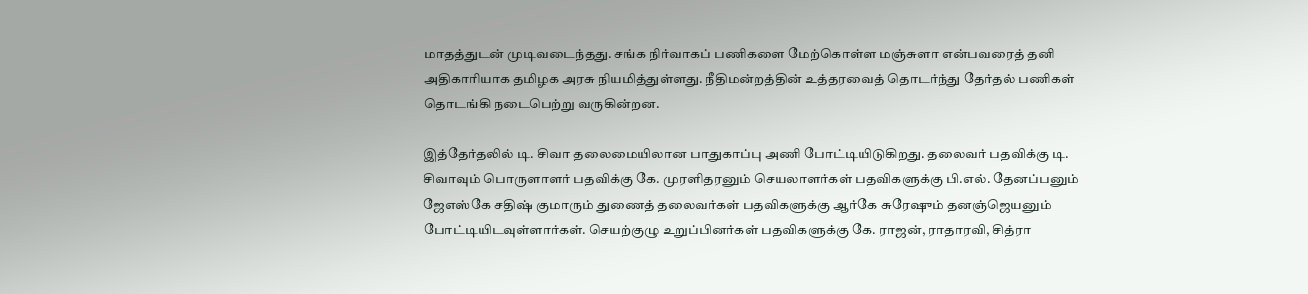மாதத்துடன் முடிவடைந்தது. சங்க நிர்வாகப் பணிகளை மேற்கொள்ள மஞ்சுளா என்பவரைத் தனி அதிகாரியாக தமிழக அரசு நியமித்துள்ளது. நீதிமன்றத்தின் உத்தரவைத் தொடர்ந்து தேர்தல் பணிகள் தொடங்கி நடைபெற்று வருகின்றன.

இத்தேர்தலில் டி. சிவா தலைமையிலான பாதுகாப்பு அணி போட்டியிடுகிறது. தலைவர் பதவிக்கு டி. சிவாவும் பொருளாளர் பதவிக்கு கே. முரளிதரனும் செயலாளர்கள் பதவிகளுக்கு பி.எல். தேனப்பனும் ஜேஎஸ்கே சதிஷ் குமாரும் துணைத் தலைவர்கள் பதவிகளுக்கு ஆர்கே சுரேஷும் தனஞ்ஜெயனும் போட்டியிடவுள்ளார்கள். செயற்குழு உறுப்பினர்கள் பதவிகளுக்கு கே. ராஜன், ராதாரவி, சித்ரா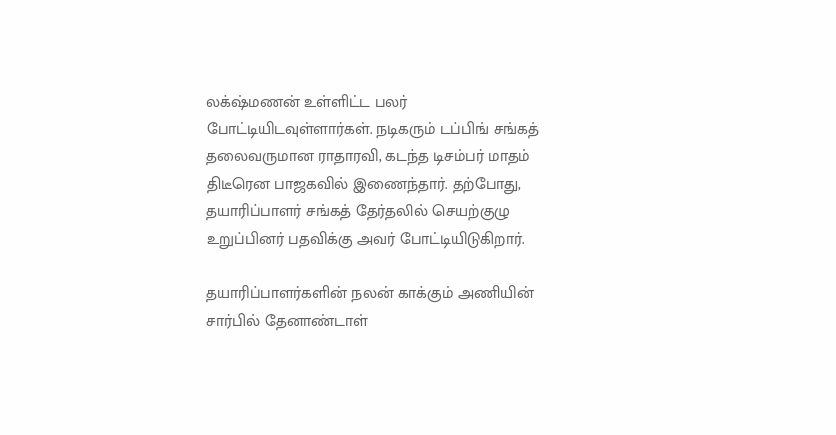லக்‌ஷ்மணன் உள்ளிட்ட பலர் போட்டியிடவுள்ளார்கள். நடிகரும் டப்பிங் சங்கத் தலைவருமான ராதாரவி, கடந்த டிசம்பர் மாதம் திடீரென பாஜகவில் இணைந்தார். தற்போது,  தயாரிப்பாளர் சங்கத் தேர்தலில் செயற்குழு உறுப்பினர் பதவிக்கு அவர் போட்டியிடுகிறார்.

தயாரிப்பாளர்களின் நலன் காக்கும் அணியின் சார்பில் தேனாண்டாள்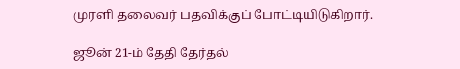முரளி தலைவர் பதவிக்குப் போட்டியிடுகிறார்.

ஜூன் 21-ம் தேதி தேர்தல்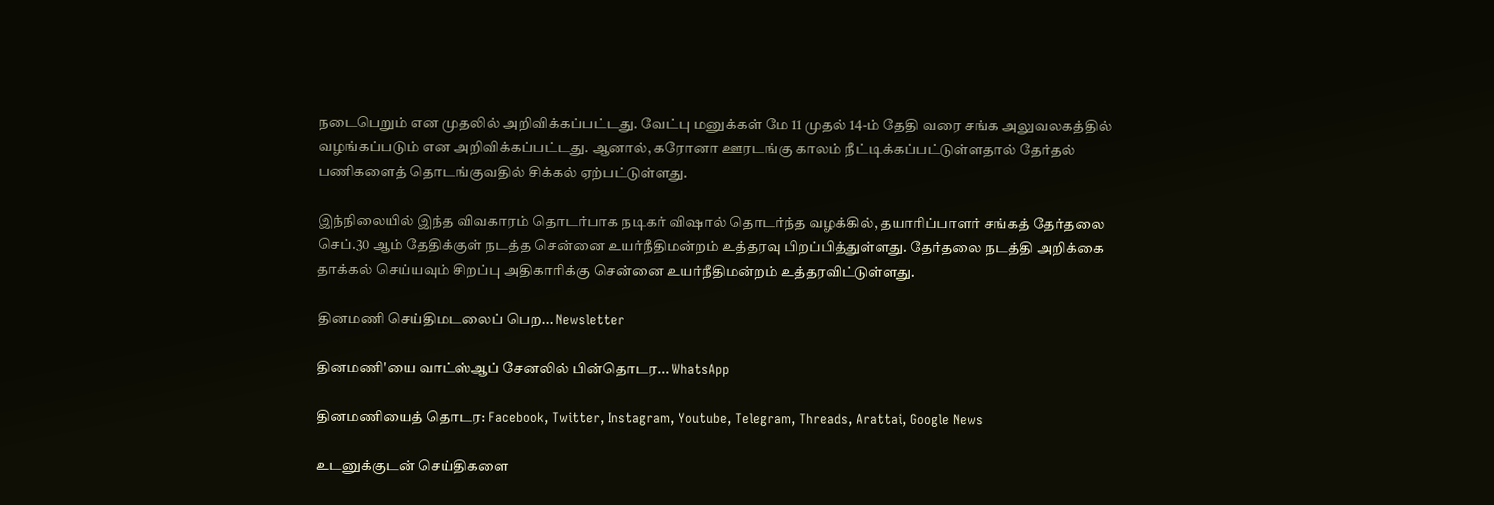நடைபெறும் என முதலில் அறிவிக்கப்பட்டது. வேட்பு மனுக்கள் மே 11 முதல் 14-ம் தேதி வரை சங்க அலுவலகத்தில் வழங்கப்படும் என அறிவிக்கப்பட்டது. ஆனால், கரோனா ஊரடங்கு காலம் நீட்டிக்கப்பட்டுள்ளதால் தேர்தல் பணிகளைத் தொடங்குவதில் சிக்கல் ஏற்பட்டுள்ளது.

இந்நிலையில் இந்த விவகாரம் தொடர்பாக நடிகர் விஷால் தொடர்ந்த வழக்கில், தயாரிப்பாளர் சங்கத் தேர்தலை செப்.30 ஆம் தேதிக்குள் நடத்த சென்னை உயர்நீதிமன்றம் உத்தரவு பிறப்பித்துள்ளது. தேர்தலை நடத்தி அறிக்கை தாக்கல் செய்யவும் சிறப்பு அதிகாரிக்கு சென்னை உயர்நீதிமன்றம் உத்தரவிட்டுள்ளது.

தினமணி செய்திமடலைப் பெற... Newsletter

தினமணி'யை வாட்ஸ்ஆப் சேனலில் பின்தொடர... WhatsApp

தினமணியைத் தொடர: Facebook, Twitter, Instagram, Youtube, Telegram, Threads, Arattai, Google News

உடனுக்குடன் செய்திகளை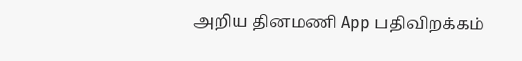அறிய தினமணி App பதிவிறக்கம்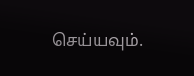செய்யவும்.